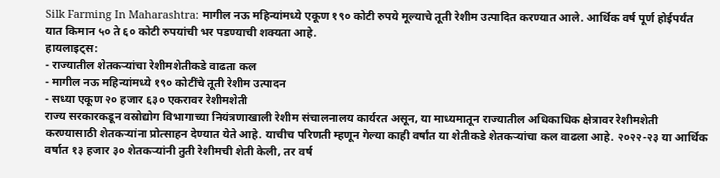Silk Farming In Maharashtra: मागील नऊ महिन्यांमध्ये एकूण १९० कोटी रुपये मूल्याचे तूती रेशीम उत्पादित करण्यात आले. आर्थिक वर्ष पूर्ण होईपर्यंत यात किमान ५० ते ६० कोटी रुपयांची भर पडण्याची शक्यता आहे.
हायलाइट्स:
- राज्यातील शेतकऱ्यांचा रेशीमशेतीकडे वाढता कल
- मागील नऊ महिन्यांमध्ये १९० कोटींचे तूती रेशीम उत्पादन
- सध्या एकूण २० हजार ६३० एकरावर रेशीमशेती
राज्य सरकारकडून वस्रोद्योग विभागाच्या नियंत्रणाखाली रेशीम संचालनालय कार्यरत असून, या माध्यमातून राज्यातील अधिकाधिक क्षेत्रावर रेशीमशेती करण्यासाठी शेतकऱ्यांना प्रोत्साहन देण्यात येते आहे. याचीच परिणती म्हणून गेल्या काही वर्षांत या शेतीकडे शेतकऱ्यांचा कल वाढला आहे. २०२२-२३ या आर्थिक वर्षात १३ हजार ३० शेतकऱ्यांनी तुती रेशीमची शेती केली, तर वर्ष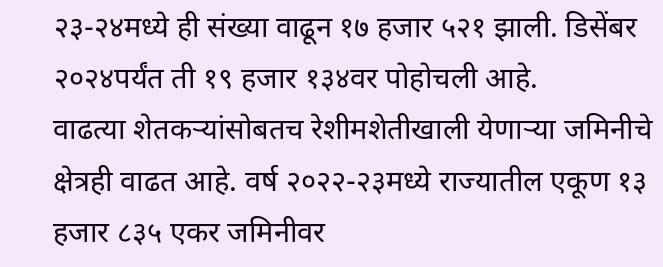२३-२४मध्ये ही संख्या वाढून १७ हजार ५२१ झाली. डिसेंबर २०२४पर्यंत ती १९ हजार १३४वर पोहोचली आहे.
वाढत्या शेतकऱ्यांसोबतच रेशीमशेतीखाली येणाऱ्या जमिनीचे क्षेत्रही वाढत आहे. वर्ष २०२२-२३मध्ये राज्यातील एकूण १३ हजार ८३५ एकर जमिनीवर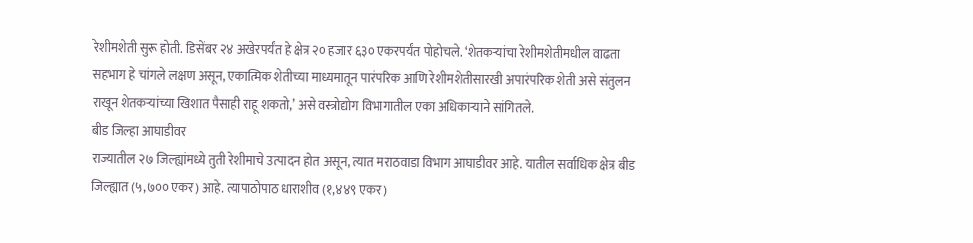रेशीमशेती सुरू होती. डिसेंबर २४ अखेरपर्यंत हे क्षेत्र २० हजार ६३० एकरपर्यंत पोहोचले. ‘शेतकऱ्यांचा रेशीमशेतीमधील वाढता सहभाग हे चांगले लक्षण असून, एकात्मिक शेतीच्या माध्यमातून पारंपरिक आणि रेशीमशेतीसारखी अपारंपरिक शेती असे संतुलन राखून शेतकऱ्यांच्या खिशात पैसाही राहू शकतो,’ असे वस्त्रोद्योग विभागातील एका अधिकाऱ्याने सांगितले.
बीड जिल्हा आघाडीवर
राज्यातील २७ जिल्ह्यांमध्ये तुती रेशीमाचे उत्पादन होत असून, त्यात मराठवाडा विभाग आघाडीवर आहे. यातील सर्वाधिक क्षेत्र बीड जिल्ह्यात (५,७०० एकर) आहे. त्यापाठोपाठ धाराशीव (१,४४९ एकर)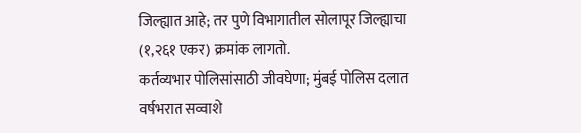जिल्ह्यात आहे; तर पुणे विभागातील सोलापूर जिल्ह्याचा (१,२६१ एकर) क्रमांक लागतो.
कर्तव्यभार पोलिसांसाठी जीवघेणा; मुंबई पोलिस दलात वर्षभरात सव्वाशे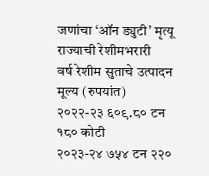जणांचा ‘ऑन ड्युटी’ मृत्यू
राज्याची रेशीमभरारी
वर्ष रेशीम सुताचे उत्पादन मूल्य (रुपयांत)
२०२२-२३ ६०९.८० टन १८० कोटी
२०२३-२४ ७५४ टन २२०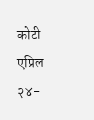कोटी
एप्रिल २४-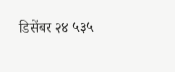डिसेंबर २४ ५३५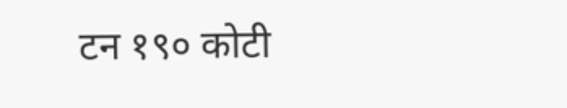टन १९० कोटी